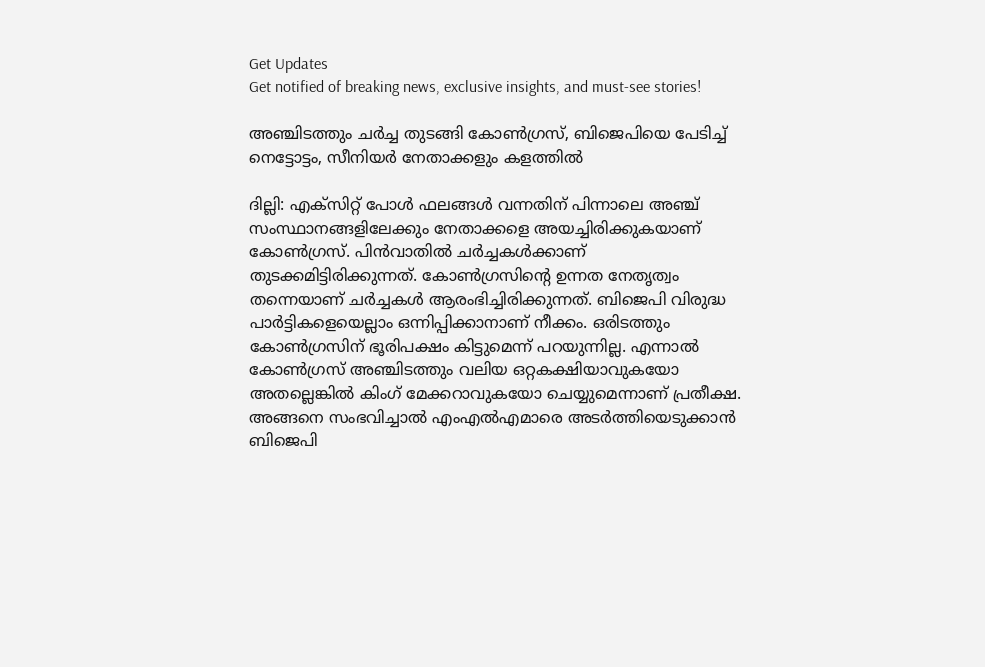Get Updates
Get notified of breaking news, exclusive insights, and must-see stories!

അഞ്ചിടത്തും ചര്‍ച്ച തുടങ്ങി കോണ്‍ഗ്രസ്, ബിജെപിയെ പേടിച്ച് നെട്ടോട്ടം, സീനിയര്‍ നേതാക്കളും കളത്തില്‍

ദില്ലി: എക്‌സിറ്റ് പോള്‍ ഫലങ്ങള്‍ വന്നതിന് പിന്നാലെ അഞ്ച് സംസ്ഥാനങ്ങളിലേക്കും നേതാക്കളെ അയച്ചിരിക്കുകയാണ് കോണ്‍ഗ്രസ്. പിന്‍വാതില്‍ ചര്‍ച്ചകള്‍ക്കാണ് തുടക്കമിട്ടിരിക്കുന്നത്. കോണ്‍ഗ്രസിന്റെ ഉന്നത നേതൃത്വം തന്നെയാണ് ചര്‍ച്ചകള്‍ ആരംഭിച്ചിരിക്കുന്നത്. ബിജെപി വിരുദ്ധ പാര്‍ട്ടികളെയെല്ലാം ഒന്നിപ്പിക്കാനാണ് നീക്കം. ഒരിടത്തും കോണ്‍ഗ്രസിന് ഭൂരിപക്ഷം കിട്ടുമെന്ന് പറയുന്നില്ല. എന്നാല്‍ കോണ്‍ഗ്രസ് അഞ്ചിടത്തും വലിയ ഒറ്റകക്ഷിയാവുകയോ അതല്ലെങ്കില്‍ കിംഗ് മേക്കറാവുകയോ ചെയ്യുമെന്നാണ് പ്രതീക്ഷ. അങ്ങനെ സംഭവിച്ചാല്‍ എംഎല്‍എമാരെ അടര്‍ത്തിയെടുക്കാന്‍ ബിജെപി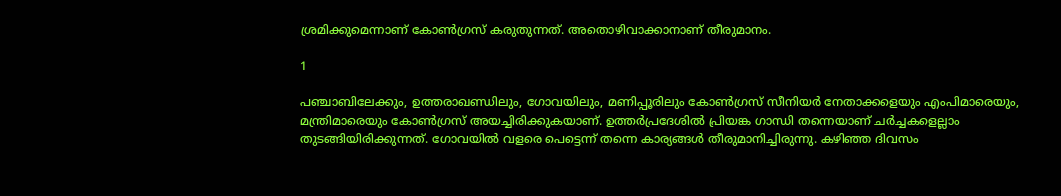ശ്രമിക്കുമെന്നാണ് കോണ്‍ഗ്രസ് കരുതുന്നത്. അതൊഴിവാക്കാനാണ് തീരുമാനം.

1

പഞ്ചാബിലേക്കും, ഉത്തരാഖണ്ഡിലും, ഗോവയിലും, മണിപ്പൂരിലും കോണ്‍ഗ്രസ് സീനിയര്‍ നേതാക്കളെയും എംപിമാരെയും, മന്ത്രിമാരെയും കോണ്‍ഗ്രസ് അയച്ചിരിക്കുകയാണ്. ഉത്തര്‍പ്രദേശില്‍ പ്രിയങ്ക ഗാന്ധി തന്നെയാണ് ചര്‍ച്ചകളെല്ലാം തുടങ്ങിയിരിക്കുന്നത്. ഗോവയില്‍ വളരെ പെട്ടെന്ന് തന്നെ കാര്യങ്ങള്‍ തീരുമാനിച്ചിരുന്നു. കഴിഞ്ഞ ദിവസം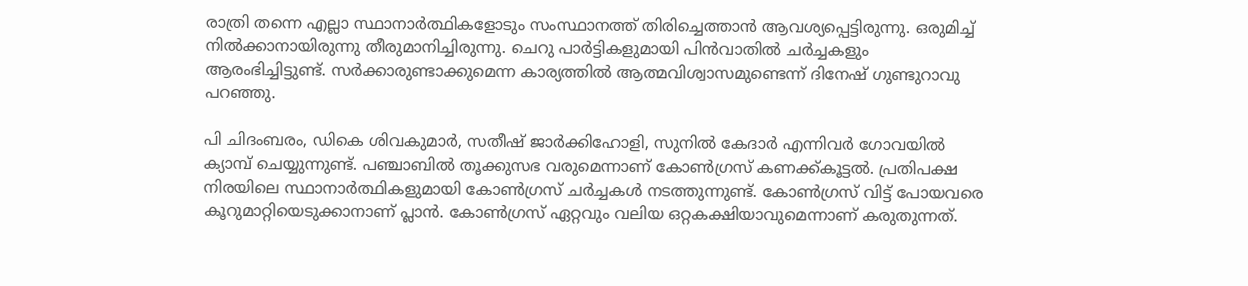രാത്രി തന്നെ എല്ലാ സ്ഥാനാര്‍ത്ഥികളോടും സംസ്ഥാനത്ത് തിരിച്ചെത്താന്‍ ആവശ്യപ്പെട്ടിരുന്നു. ഒരുമിച്ച് നില്‍ക്കാനായിരുന്നു തീരുമാനിച്ചിരുന്നു. ചെറു പാര്‍ട്ടികളുമായി പിന്‍വാതില്‍ ചര്‍ച്ചകളും ആരംഭിച്ചിട്ടുണ്ട്. സര്‍ക്കാരുണ്ടാക്കുമെന്ന കാര്യത്തില്‍ ആത്മവിശ്വാസമുണ്ടെന്ന് ദിനേഷ് ഗുണ്ടുറാവു പറഞ്ഞു.

പി ചിദംബരം, ഡികെ ശിവകുമാര്‍, സതീഷ് ജാര്‍ക്കിഹോളി, സുനില്‍ കേദാര്‍ എന്നിവര്‍ ഗോവയില്‍ ക്യാമ്പ് ചെയ്യുന്നുണ്ട്. പഞ്ചാബില്‍ തൂക്കുസഭ വരുമെന്നാണ് കോണ്‍ഗ്രസ് കണക്ക്കൂട്ടല്‍. പ്രതിപക്ഷ നിരയിലെ സ്ഥാനാര്‍ത്ഥികളുമായി കോണ്‍ഗ്രസ് ചര്‍ച്ചകള്‍ നടത്തുന്നുണ്ട്. കോണ്‍ഗ്രസ് വിട്ട് പോയവരെ കൂറുമാറ്റിയെടുക്കാനാണ് പ്ലാന്‍. കോണ്‍ഗ്രസ് ഏറ്റവും വലിയ ഒറ്റകക്ഷിയാവുമെന്നാണ് കരുതുന്നത്.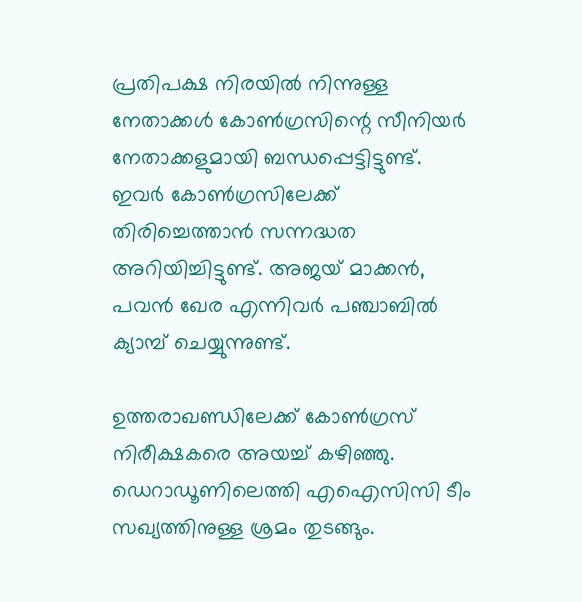പ്രതിപക്ഷ നിരയില്‍ നിന്നുള്ള നേതാക്കള്‍ കോണ്‍ഗ്രസിന്റെ സീനിയര്‍ നേതാക്കളുമായി ബന്ധപ്പെട്ടിട്ടുണ്ട്. ഇവര്‍ കോണ്‍ഗ്രസിലേക്ക് തിരിച്ചെത്താന്‍ സന്നദ്ധത അറിയിച്ചിട്ടുണ്ട്. അജയ് മാക്കന്‍, പവന്‍ ഖേര എന്നിവര്‍ പഞ്ചാബില്‍ ക്യാമ്പ് ചെയ്യുന്നുണ്ട്.

ഉത്തരാഖണ്ഡിലേക്ക് കോണ്‍ഗ്രസ് നിരീക്ഷകരെ അയച്ച് കഴിഞ്ഞു. ഡെറാഡൂണിലെത്തി എഐസിസി ടീം സഖ്യത്തിനുള്ള ശ്രമം തുടങ്ങും.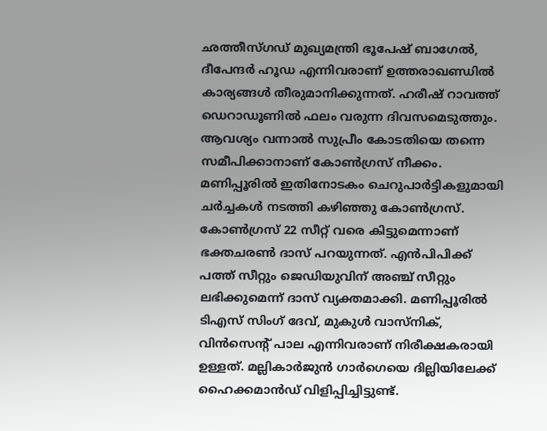ഛത്തീസ്ഗഡ് മുഖ്യമന്ത്രി ഭൂപേഷ് ബാഗേല്‍, ദീപേന്ദര്‍ ഹൂഡ എന്നിവരാണ് ഉത്തരാഖണ്ഡില്‍ കാര്യങ്ങള്‍ തീരുമാനിക്കുന്നത്. ഹരീഷ് റാവത്ത് ഡെറാഡൂണില്‍ ഫലം വരുന്ന ദിവസമെടുത്തും. ആവശ്യം വന്നാല്‍ സുപ്രീം കോടതിയെ തന്നെ സമീപിക്കാനാണ് കോണ്‍ഗ്രസ് നീക്കം. മണിപ്പൂരില്‍ ഇതിനോടകം ചെറുപാര്‍ട്ടികളുമായി ചര്‍ച്ചകള്‍ നടത്തി കഴിഞ്ഞു കോണ്‍ഗ്രസ്. കോണ്‍ഗ്രസ് 22 സീറ്റ് വരെ കിട്ടുമെന്നാണ് ഭക്തചരണ്‍ ദാസ് പറയുന്നത്. എന്‍പിപിക്ക് പത്ത് സീറ്റും ജെഡിയുവിന് അഞ്ച് സീറ്റും ലഭിക്കുമെന്ന് ദാസ് വ്യക്തമാക്കി. മണിപ്പൂരില്‍ ടിഎസ് സിംഗ് ദേവ്, മുകുള്‍ വാസ്‌നിക്, വിന്‍സെന്റ് പാല എന്നിവരാണ് നിരീക്ഷകരായി ഉള്ളത്. മല്ലികാര്‍ജുന്‍ ഗാര്‍ഗെയെ ദില്ലിയിലേക്ക് ഹൈക്കമാന്‍ഡ് വിളിപ്പിച്ചിട്ടുണ്ട്.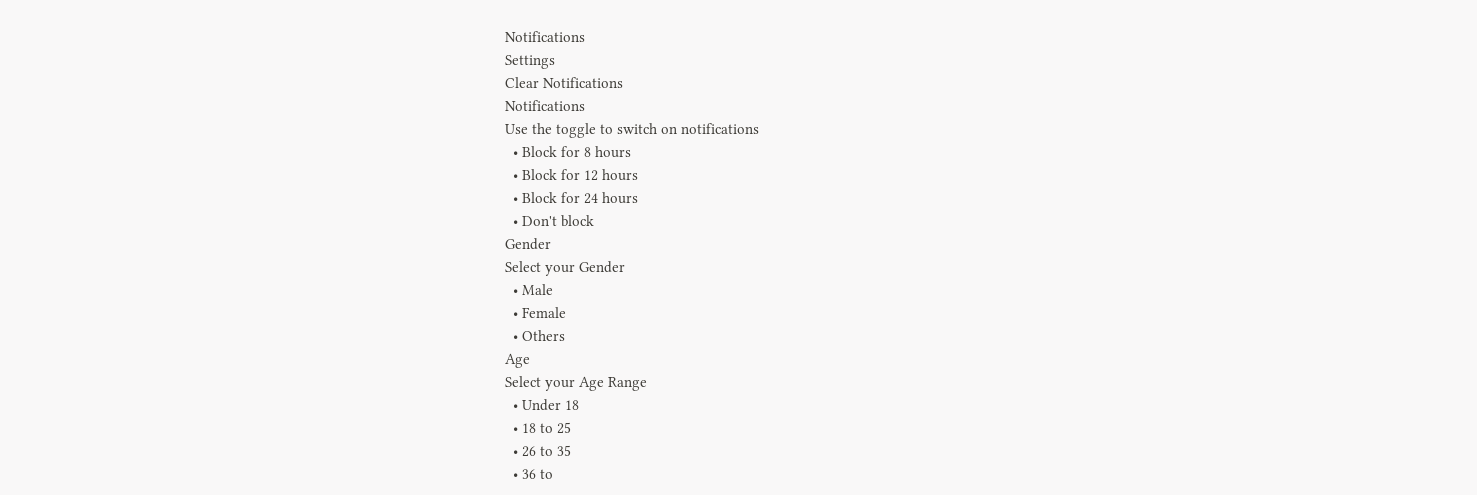Notifications
Settings
Clear Notifications
Notifications
Use the toggle to switch on notifications
  • Block for 8 hours
  • Block for 12 hours
  • Block for 24 hours
  • Don't block
Gender
Select your Gender
  • Male
  • Female
  • Others
Age
Select your Age Range
  • Under 18
  • 18 to 25
  • 26 to 35
  • 36 to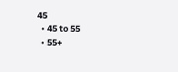45
  • 45 to 55
  • 55+